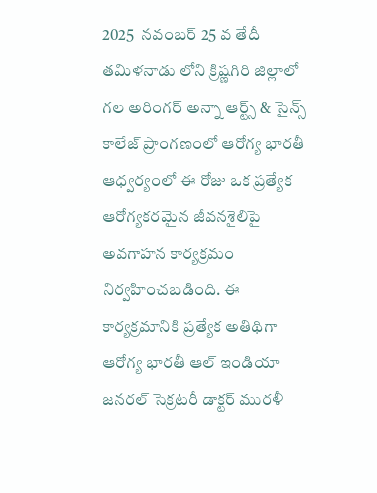2025  నవంబర్ 25 వ తేదీ తమిళనాడు లోని క్రిష్ణగిరి జిల్లాలో గల అరింగర్ అన్నా ఆర్ట్స్ & సైన్స్ కాలేజ్ ప్రాంగణంలో ఆరోగ్య భారతీ ఆధ్వర్యంలో ఈ రోజు ఒక ప్రత్యేక ఆరోగ్యకరమైన జీవనశైలిపై అవగాహన కార్యక్రమం నిర్వహించబడింది. ఈ కార్యక్రమానికి ప్రత్యేక అతిథిగా ఆరోగ్య భారతీ ఆల్ ఇండియా జనరల్ సెక్రటరీ డాక్టర్ మురళీ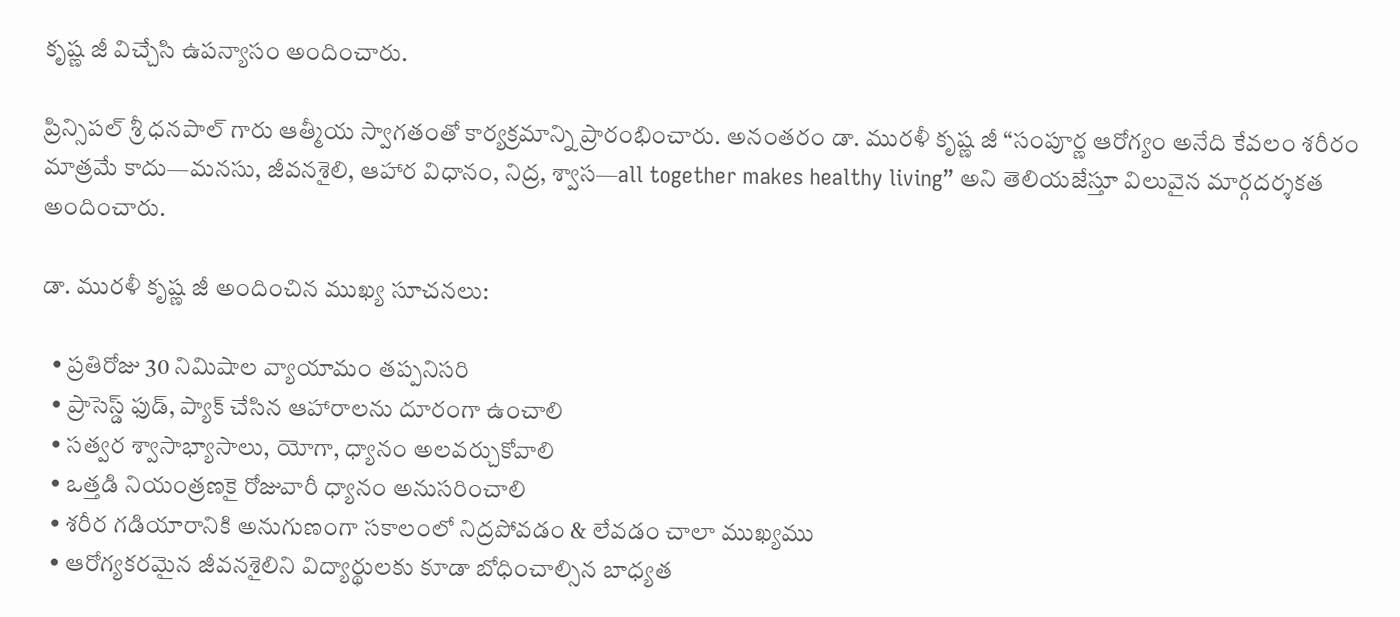కృష్ణ జీ విచ్చేసి ఉపన్యాసం అందించారు.

ప్రిన్సిపల్ శ్రీ ధనపాల్ గారు ఆత్మీయ స్వాగతంతో కార్యక్రమాన్ని ప్రారంభించారు. అనంతరం డా. మురళీ కృష్ణ జీ “సంపూర్ణ ఆరోగ్యం అనేది కేవలం శరీరం మాత్రమే కాదు—మనసు, జీవనశైలి, ఆహార విధానం, నిద్ర, శ్వాస—all together makes healthy living” అని తెలియజేస్తూ విలువైన మార్గదర్శకత అందించారు.

డా. మురళీ కృష్ణ జీ అందించిన ముఖ్య సూచనలు:

  • ప్రతిరోజు 30 నిమిషాల వ్యాయామం తప్పనిసరి
  • ప్రాసెస్డ్ ఫుడ్, ప్యాక్ చేసిన ఆహారాలను దూరంగా ఉంచాలి
  • సత్వర శ్వాసాభ్యాసాలు, యోగా, ధ్యానం అలవర్చుకోవాలి
  • ఒత్తడి నియంత్రణకై రోజువారీ ధ్యానం అనుసరించాలి
  • శరీర గడియారానికి అనుగుణంగా సకాలంలో నిద్రపోవడం & లేవడం చాలా ముఖ్యము
  • ఆరోగ్యకరమైన జీవనశైలిని విద్యార్థులకు కూడా బోధించాల్సిన బాధ్యత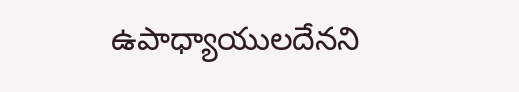ఉపాధ్యాయులదేనని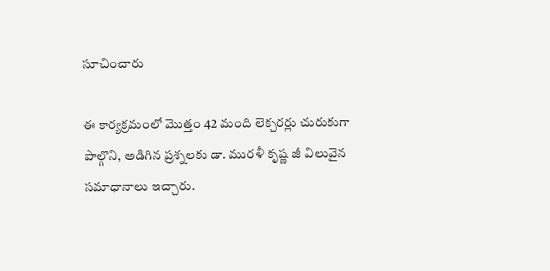సూచించారు

ఈ కార్యక్రమంలో మొత్తం 42 మంది లెక్చరర్లు చురుకుగా పాల్గొని, అడిగిన ప్రశ్నలకు డా. మురళీ కృష్ణ జీ విలువైన సమాధానాలు ఇచ్చారు.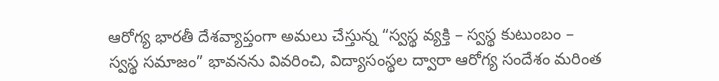ఆరోగ్య భారతీ దేశవ్యాప్తంగా అమలు చేస్తున్న “స్వస్థ వ్యక్తి – స్వస్థ కుటుంబం – స్వస్థ సమాజం” భావనను వివరించి, విద్యాసంస్థల ద్వారా ఆరోగ్య సందేశం మరింత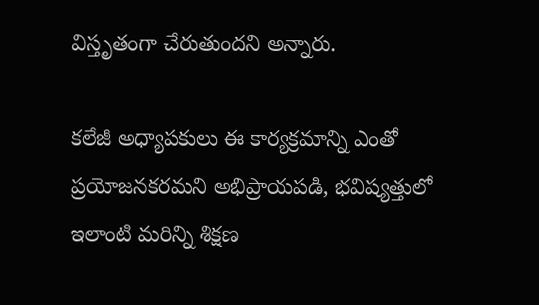విస్తృతంగా చేరుతుందని అన్నారు.

కలేజీ అధ్యాపకులు ఈ కార్యక్రమాన్ని ఎంతో ప్రయోజనకరమని అభిప్రాయపడి, భవిష్యత్తులో ఇలాంటి మరిన్ని శిక్షణ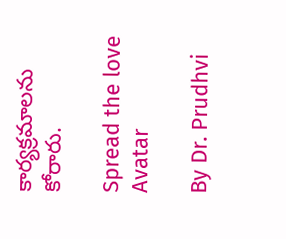కార్యక్రమాలను కోరారు.

Spread the love
Avatar

By Dr. Prudhvi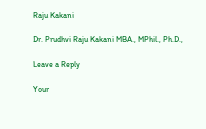Raju Kakani

Dr. Prudhvi Raju Kakani MBA., MPhil., Ph.D.,

Leave a Reply

Your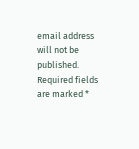email address will not be published. Required fields are marked *